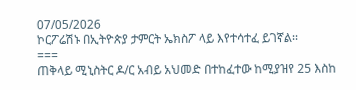07/05/2026
ኮርፖሬሽኑ በኢትዮጵያ ታምርት ኤክስፖ ላይ እየተሳተፈ ይገኛል፡፡
===
ጠቅላይ ሚኒስትር ዶ/ር አብይ አህመድ በተከፈተው ከሚያዝየ 25 እስከ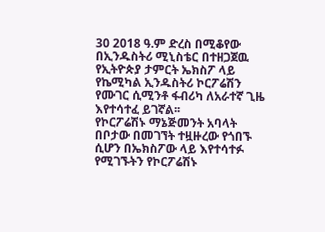30 2018 ዓ.ም ድረስ በሚቆየው በኢንዱስትሪ ሚኒስቴር በተዘጋጀዉ የኢትዮጵያ ታምርት ኤክስፖ ላይ የኬሚካል ኢንዱስትሪ ኮርፖሬሽን የሙገር ሲሚንቶ ፋብሪካ ለአራተኛ ጊዜ እየተሳተፈ ይገኛል፡፡
የኮርፖሬሽኑ ማኔጅመንት አባላት በቦታው በመገኘት ተዟዙረው የጎበኙ ሲሆን በኤክስፖው ላይ እየተሳተፉ የሚገኙትን የኮርፖሬሽኑ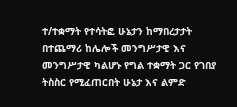ተ/ተቋማት የተሳትፎ ሁኔታን ከማበረታታት በተጨማሪ ከሌሎች መንግሥታዊ እና መንግሥታዊ ካልሆኑ የግል ተቋማት ጋር የገበያ ትስስር የሚፈጠርበት ሁኔታ እና ልምድ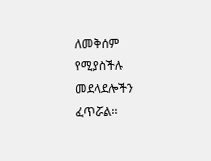ለመቅሰም የሚያስችሉ መደላደሎችን ፈጥሯል፡፡